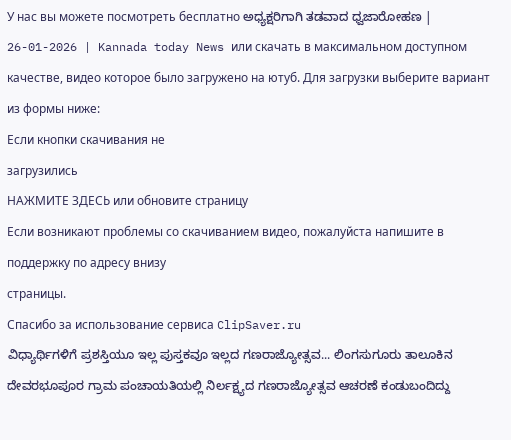У нас вы можете посмотреть бесплатно ಅಧ್ಯಕ್ಷರಿಗಾಗಿ ತಡವಾದ ಧ್ವಜಾರೋಹಣ | 26-01-2026 | Kannada today News или скачать в максимальном доступном качестве, видео которое было загружено на ютуб. Для загрузки выберите вариант из формы ниже:
Если кнопки скачивания не
загрузились
НАЖМИТЕ ЗДЕСЬ или обновите страницу
Если возникают проблемы со скачиванием видео, пожалуйста напишите в поддержку по адресу внизу
страницы.
Спасибо за использование сервиса ClipSaver.ru
ವಿಧ್ಯಾರ್ಥಿಗಳಿಗೆ ಪ್ರಶಸ್ತಿಯೂ ಇಲ್ಲ ಪುಸ್ತಕವೂ ಇಲ್ಲದ ಗಣರಾಜ್ಯೋತ್ಸವ... ಲಿಂಗಸುಗೂರು ತಾಲೂಕಿನ ದೇವರಭೂಪೂರ ಗ್ರಾಮ ಪಂಚಾಯತಿಯಲ್ಲಿ ನಿರ್ಲಕ್ಷ್ಯದ ಗಣರಾಜ್ಯೋತ್ಸವ ಆಚರಣೆ ಕಂಡುಬಂದಿದ್ದು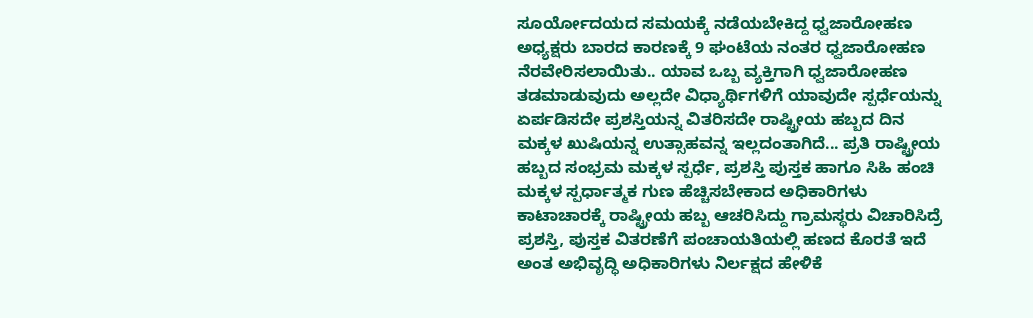ಸೂರ್ಯೋದಯದ ಸಮಯಕ್ಕೆ ನಡೆಯಬೇಕಿದ್ದ ಧ್ವಜಾರೋಹಣ ಅಧ್ಯಕ್ಷರು ಬಾರದ ಕಾರಣಕ್ಕೆ 9 ಘಂಟೆಯ ನಂತರ ಧ್ವಜಾರೋಹಣ ನೆರವೇರಿಸಲಾಯಿತು.. ಯಾವ ಒಬ್ಬ ವ್ಯಕ್ತಿಗಾಗಿ ಧ್ವಜಾರೋಹಣ ತಡಮಾಡುವುದು ಅಲ್ಲದೇ ವಿಧ್ಯಾರ್ಥಿಗಳಿಗೆ ಯಾವುದೇ ಸ್ಪರ್ಧೆಯನ್ನು ಏರ್ಪಡಿಸದೇ ಪ್ರಶಸ್ತಿಯನ್ನ ವಿತರಿಸದೇ ರಾಷ್ಟ್ರೀಯ ಹಬ್ಬದ ದಿನ ಮಕ್ಕಳ ಖುಷಿಯನ್ನ ಉತ್ಸಾಹವನ್ನ ಇಲ್ಲದಂತಾಗಿದೆ... ಪ್ರತಿ ರಾಷ್ಟ್ರೀಯ ಹಬ್ಬದ ಸಂಭ್ರಮ ಮಕ್ಕಳ ಸ್ಪರ್ಧೆ, ಪ್ರಶಸ್ತಿ ಪುಸ್ತಕ ಹಾಗೂ ಸಿಹಿ ಹಂಚಿ ಮಕ್ಕಳ ಸ್ಪರ್ಧಾತ್ಮಕ ಗುಣ ಹೆಚ್ಚಿಸಬೇಕಾದ ಅಧಿಕಾರಿಗಳು ಕಾಟಾಚಾರಕ್ಕೆ ರಾಷ್ಟ್ರೀಯ ಹಬ್ಬ ಆಚರಿಸಿದ್ದು ಗ್ರಾಮಸ್ಥರು ವಿಚಾರಿಸಿದ್ರೆ ಪ್ರಶಸ್ತಿ, ಪುಸ್ತಕ ವಿತರಣೆಗೆ ಪಂಚಾಯತಿಯಲ್ಲಿ ಹಣದ ಕೊರತೆ ಇದೆ ಅಂತ ಅಭಿವೃದ್ಧಿ ಅಧಿಕಾರಿಗಳು ನಿರ್ಲಕ್ಷದ ಹೇಳಿಕೆ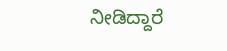ನೀಡಿದ್ದಾರೆ